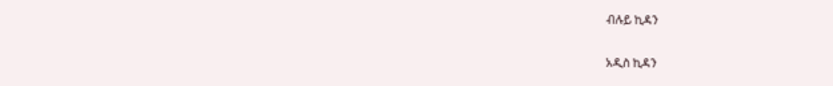ብሉይ ኪዳን

አዲስ ኪዳን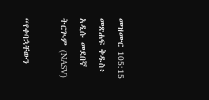መዝሙር 105:15 መጽሐፍ ቅዱስ፥ አዲሱ መደበኛ ትርጒም (NASV)

“የቀባኋቸውን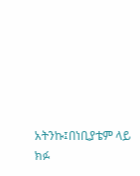አትንኩ፤በነቢያቴም ላይ ክፉ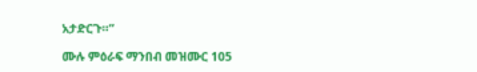አታድርጉ።”

ሙሉ ምዕራፍ ማንበብ መዝሙር 105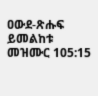ዐውደ-ጽሑፍ ይመልከቱ መዝሙር 105:15